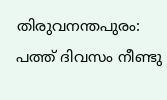തിരുവനന്തപുരം: പത്ത് ദിവസം നീണ്ടു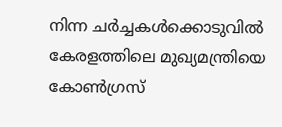നിന്ന ചർച്ചകൾക്കൊടുവിൽ കേരളത്തിലെ മുഖ്യമന്ത്രിയെ കോൺഗ്രസ്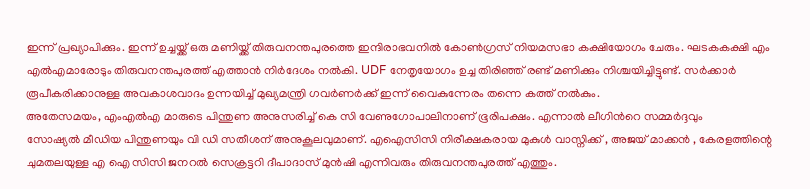ഇന്ന് പ്രഖ്യാപിക്കും. ഇന്ന് ഉച്ചയ്ക്ക് ഒരു മണിയ്ക്ക് തിരുവനന്തപുരത്തെ ഇന്ദിരാഭവനിൽ കോൺഗ്രസ് നിയമസഭാ കക്ഷിയോഗം ചേരും. ഘടകകക്ഷി എം എൽഎമാരോടും തിരുവനന്തപുരത്ത് എത്താൻ നിർദേശം നൽകി. UDF നേതൃയോഗം ഉച്ച തിരിഞ്ഞ് രണ്ട് മണിക്കും നിശ്ചയിച്ചിട്ടുണ്ട്. സർക്കാർ രൂപീകരിക്കാനുള്ള അവകാശവാദം ഉന്നയിച്ച് മുഖ്യമന്ത്രി ഗവർണർക്ക് ഇന്ന് വൈകുന്നേരം തന്നെ കത്ത് നൽകും.
അതേസമയം, എംഎൽഎ മാരുടെ പിന്തുണ അനുസരിച്ച് കെ സി വേണുഗോപാലിനാണ് ഭൂരിപക്ഷം. എന്നാൽ ലീഗിൻറെ സമ്മർദ്ദവും
സോഷ്യൽ മീഡിയ പിന്തുണയും വി ഡി സതീശന് അനുകൂലവുമാണ്. എഐസിസി നിരീക്ഷകരായ മുകുൾ വാസ്നിക്ക് , അജയ് മാക്കൻ , കേരളത്തിന്റെ ചുമതലയുള്ള എ ഐ സിസി ജനറൽ സെക്രട്ടറി ദീപാദാസ് മുൻഷി എന്നിവരും തിരുവനന്തപുരത്ത് എത്തും.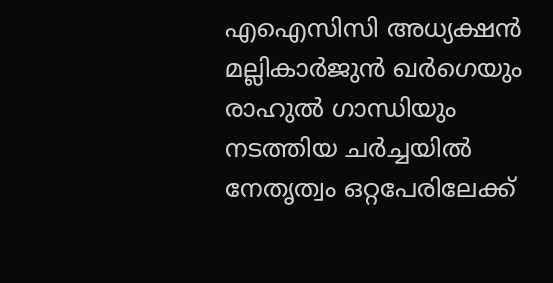എഐസിസി അധ്യക്ഷൻ മല്ലികാർജുൻ ഖർഗെയും രാഹുൽ ഗാന്ധിയും നടത്തിയ ചർച്ചയിൽ നേതൃത്വം ഒറ്റപേരിലേക്ക്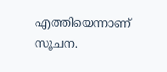എത്തിയെന്നാണ് സൂചന.